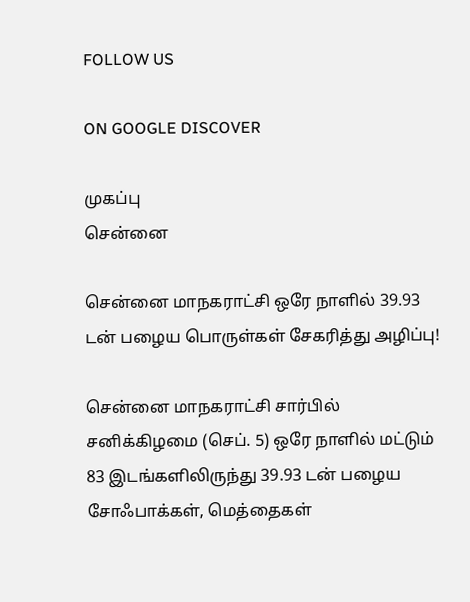FOLLOW US

ON GOOGLE DISCOVER

முகப்பு
சென்னை

சென்னை மாநகராட்சி ஒரே நாளில் 39.93 டன் பழைய பொருள்கள் சேகரித்து அழிப்பு!

சென்னை மாநகராட்சி சார்பில் சனிக்கிழமை (செப். 5) ஒரே நாளில் மட்டும் 83 இடங்களிலிருந்து 39.93 டன் பழைய சோஃபாக்கள், மெத்தைகள்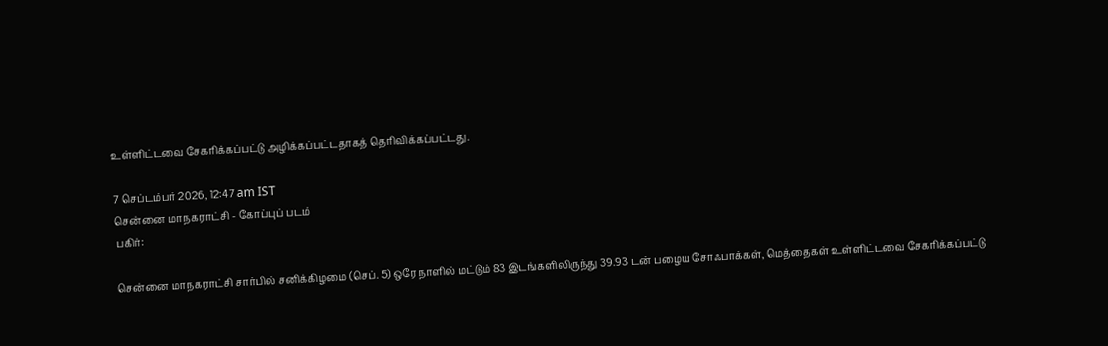உள்ளிட்டவை சேகரிக்கப்பட்டு அழிக்கப்பட்டதாகத் தெரிவிக்கப்பட்டது.

7 செப்டம்பர் 2026, 12:47 am IST
சென்னை மாநகராட்சி - கோப்புப் படம்
பகிர்:

சென்னை மாநகராட்சி சார்பில் சனிக்கிழமை (செப். 5) ஒரே நாளில் மட்டும் 83 இடங்களிலிருந்து 39.93 டன் பழைய சோஃபாக்கள், மெத்தைகள் உள்ளிட்டவை சேகரிக்கப்பட்டு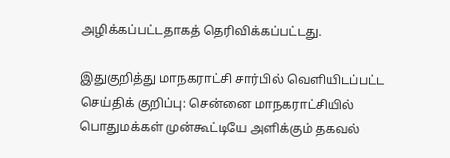அழிக்கப்பட்டதாகத் தெரிவிக்கப்பட்டது.

இதுகுறித்து மாநகராட்சி சார்பில் வெளியிடப்பட்ட செய்திக் குறிப்பு: சென்னை மாநகராட்சியில் பொதுமக்கள் முன்கூட்டியே அளிக்கும் தகவல்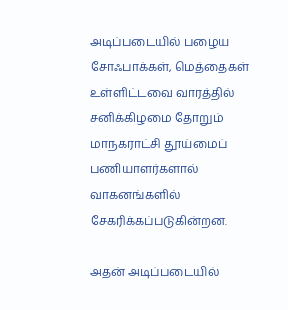அடிப்படையில் பழைய சோஃபாக்கள், மெத்தைகள் உள்ளிட்டவை வாரத்தில் சனிக்கிழமை தோறும் மாநகராட்சி தூய்மைப் பணியாளர்களால் வாகனங்களில் சேகரிக்கப்படுகின்றன.

அதன் அடிப்படையில்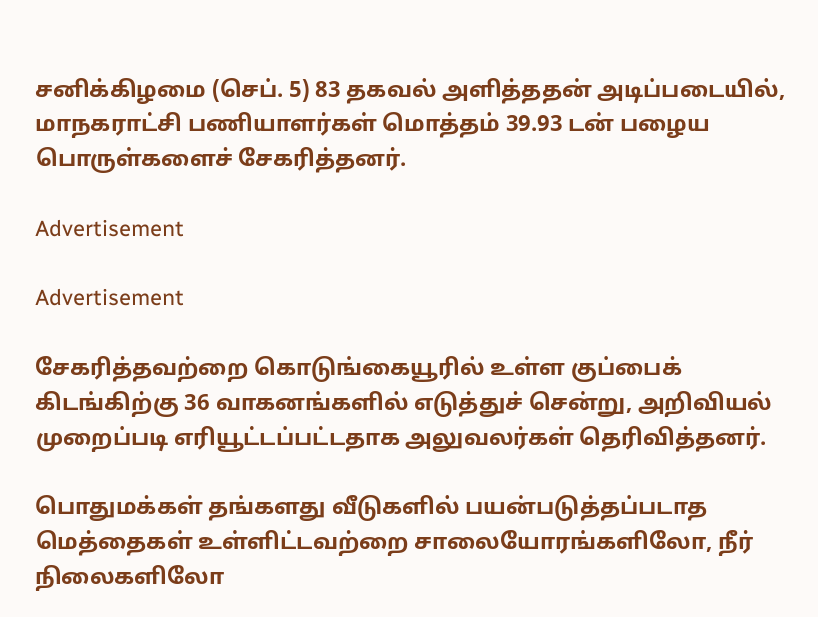சனிக்கிழமை (செப். 5) 83 தகவல் அளித்ததன் அடிப்படையில், மாநகராட்சி பணியாளர்கள் மொத்தம் 39.93 டன் பழைய பொருள்களைச் சேகரித்தனர்.

Advertisement

Advertisement

சேகரித்தவற்றை கொடுங்கையூரில் உள்ள குப்பைக் கிடங்கிற்கு 36 வாகனங்களில் எடுத்துச் சென்று, அறிவியல் முறைப்படி எரியூட்டப்பட்டதாக அலுவலர்கள் தெரிவித்தனர்.

பொதுமக்கள் தங்களது வீடுகளில் பயன்படுத்தப்படாத மெத்தைகள் உள்ளிட்டவற்றை சாலையோரங்களிலோ, நீர் நிலைகளிலோ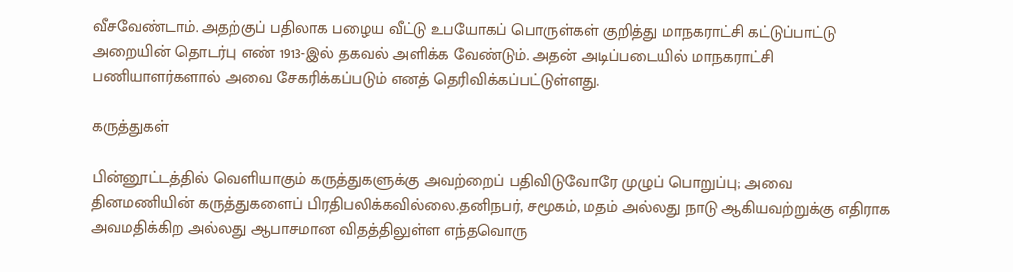வீசவேண்டாம். அதற்குப் பதிலாக பழைய வீட்டு உபயோகப் பொருள்கள் குறித்து மாநகராட்சி கட்டுப்பாட்டு அறையின் தொடர்பு எண் 1913-இல் தகவல் அளிக்க வேண்டும். அதன் அடிப்படையில் மாநகராட்சி பணியாளர்களால் அவை சேகரிக்கப்படும் எனத் தெரிவிக்கப்பட்டுள்ளது.

கருத்துகள்

பின்னூட்டத்தில் வெளியாகும் கருத்துகளுக்கு அவற்றைப் பதிவிடுவோரே முழுப் பொறுப்பு; அவை தினமணியின் கருத்துகளைப் பிரதிபலிக்கவில்லை.தனிநபர், சமூகம், மதம் அல்லது நாடு ஆகியவற்றுக்கு எதிராக அவமதிக்கிற அல்லது ஆபாசமான விதத்திலுள்ள எந்தவொரு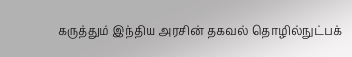கருத்தும் இந்திய அரசின் தகவல் தொழில்நுட்பக்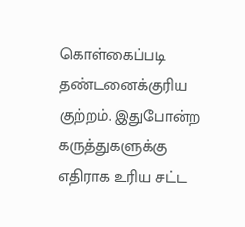கொள்கைப்படி தண்டனைக்குரிய குற்றம். இதுபோன்ற கருத்துகளுக்கு எதிராக உரிய சட்ட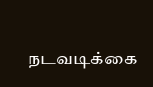நடவடிக்கை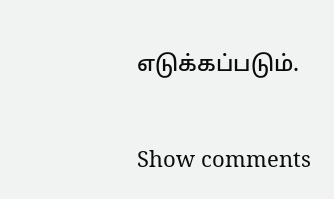எடுக்கப்படும்.

Show comments